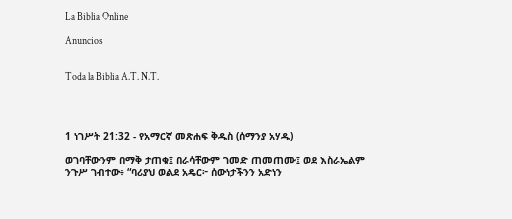La Biblia Online

Anuncios


Toda la Biblia A.T. N.T.




1 ነገሥት 21:32 - የአማርኛ መጽሐፍ ቅዱስ (ሰማንያ አሃዱ)

ወገባቸውንም በማቅ ታጠቁ፤ በራሳቸውም ገመድ ጠመጠሙ፤ ወደ እስራኤልም ንጉሥ ገብተው፥ “ባሪያህ ወልደ አዴር፦ ሰውነታችንን አድነን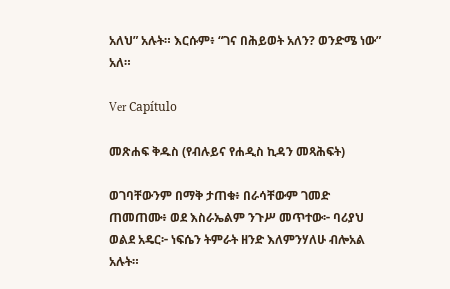አለህ” አሉት። እርሱም፥ “ገና በሕይወት አለን? ወንድሜ ነው” አለ።

Ver Capítulo

መጽሐፍ ቅዱስ (የብሉይና የሐዲስ ኪዳን መጻሕፍት)

ወገባቸውንም በማቅ ታጠቁ፥ በራሳቸውም ገመድ ጠመጠሙ፥ ወደ እስራኤልም ንጉሥ መጥተው፦ ባሪያህ ወልደ አዴር፦ ነፍሴን ትምራት ዘንድ እለምንሃለሁ ብሎአል አሉት።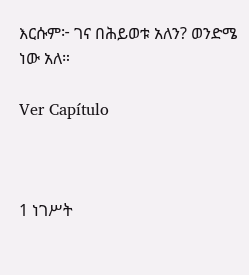እርሱም፦ ገና በሕይወቱ አለን? ወንድሜ ነው አለ።

Ver Capítulo



1 ነገሥት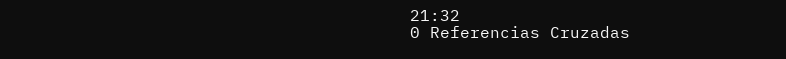21:32
0 Referencias Cruzadas